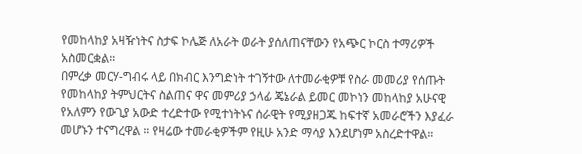የመከላከያ አዛዥነትና ስታፍ ኮሌጅ ለአራት ወራት ያሰለጠናቸውን የአጭር ኮርስ ተማሪዎች አስመርቋል።
በምረቃ መርሃ-ግብሩ ላይ በክብር እንግድነት ተገኝተው ለተመራቂዎቹ የስራ መመሪያ የሰጡት የመከላከያ ትምህርትና ስልጠና ዋና መምሪያ ኃላፊ ጄኔራል ይመር መኮነን መከላከያ አሁናዊ የአለምን የውጊያ አውድ ተረድተው የሚተነትኑና ሰራዊት የሚያዘጋጁ ከፍተኛ አመራሮችን እያፈራ መሆኑን ተናግረዋል ። የዛሬው ተመራቂዎችም የዚሁ አንድ ማሳያ እንደሆነም አስረድተዋል።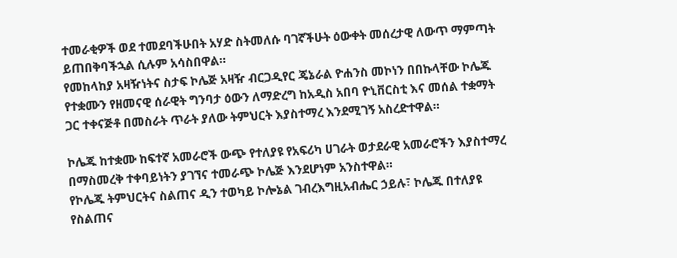ተመራቂዎች ወደ ተመደባችሁበት አሃድ ስትመለሱ ባገኛችሁት ዕውቀት መሰረታዊ ለውጥ ማምጣት ይጠበቅባችኋል ሲሉም አሳስበዋል።
የመከላከያ አዛዥነትና ስታፍ ኮሌጅ አዛዥ ብርጋዲየር ጄኔራል ዮሐንስ መኮነን በበኩላቸው ኮሌጁ የተቋሙን የዘመናዊ ሰራዊት ግንባታ ዕውን ለማድረግ ከአዲስ አበባ ዮኒቨርስቲ እና መሰል ተቋማት ጋር ተቀናጅቶ በመስራት ጥራት ያለው ትምህርት እያስተማረ እንደሚገኝ አስረድተዋል።

ኮሌጁ ከተቋሙ ከፍተኛ አመራሮች ውጭ የተለያዩ የአፍሪካ ሀገራት ወታደራዊ አመራሮችን እያስተማረ በማስመረቅ ተቀባይነትን ያገኘና ተመራጭ ኮሌጅ እንደሆነም አንስተዋል።
የኮሌጁ ትምህርትና ስልጠና ዲን ተወካይ ኮሎኔል ገብረእግዚአብሔር ኃይሉ፣ ኮሌጁ በተለያዩ የስልጠና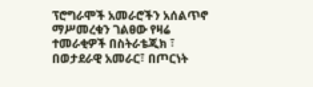ፕሮግራሞች አመራሮችን አሰልጥኖ ማሥመረቁን ገልፀው የዛሬ ተመራቂዎች በስትራቴጂክ ፣ በወታደራዊ አመራር፣ በጦርነት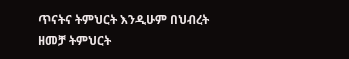ጥናትና ትምህርት እንዲሁም በህብረት ዘመቻ ትምህርት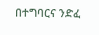በተግባርና ንድፈ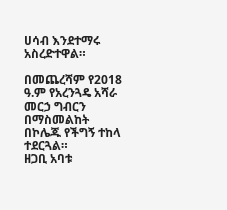ሀሳብ እንደተማሩ አስረድተዋል።

በመጨረሻም የ2018 ዓ.ም የአረንጓዴ አሻራ መርኃ ግብርን በማስመልከት በኮሌጁ የችግኝ ተከላ ተደርጓል።
ዘጋቢ አባቱ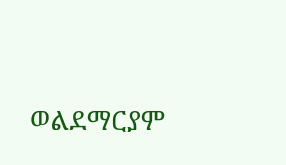ወልደማርያም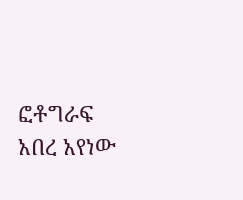ፎቶግራፍ አበረ አየነው